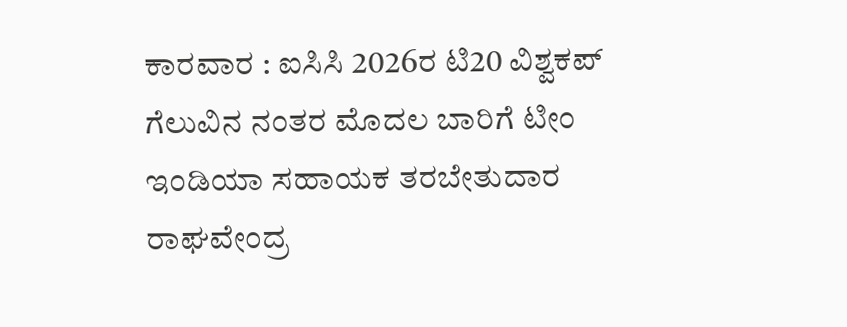ಕಾರವಾರ : ಐಸಿಸಿ 2026ರ ಟಿ20 ವಿಶ್ವಕಪ್ ಗೆಲುವಿನ ನಂತರ ಮೊದಲ ಬಾರಿಗೆ ಟೀಂ ಇಂಡಿಯಾ ಸಹಾಯಕ ತರಬೇತುದಾರ ರಾಘವೇಂದ್ರ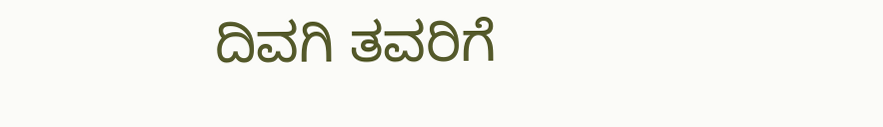ದಿವಗಿ ತವರಿಗೆ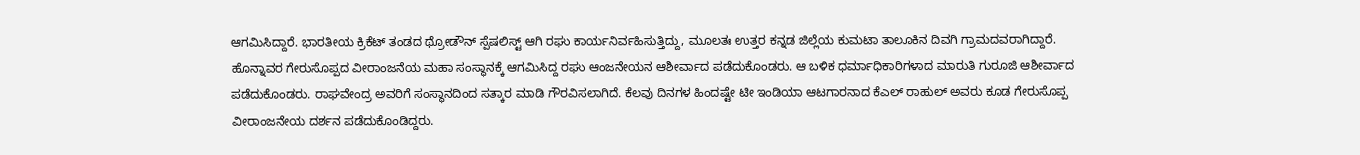ಆಗಮಿಸಿದ್ದಾರೆ. ಭಾರತೀಯ ಕ್ರಿಕೆಟ್ ತಂಡದ ಥ್ರೋಡೌನ್ ಸ್ಪೆಷಲಿಸ್ಟ್ ಆಗಿ ರಘು ಕಾರ್ಯನಿರ್ವಹಿಸುತ್ತಿದ್ದು, ಮೂಲತಃ ಉತ್ತರ ಕನ್ನಡ ಜಿಲ್ಲೆಯ ಕುಮಟಾ ತಾಲೂಕಿನ ದಿವಗಿ ಗ್ರಾಮದವರಾಗಿದ್ದಾರೆ.
ಹೊನ್ನಾವರ ಗೇರುಸೊಪ್ಪದ ವೀರಾಂಜನೆಯ ಮಹಾ ಸಂಸ್ಥಾನಕ್ಕೆ ಆಗಮಿಸಿದ್ದ ರಘು ಆಂಜನೇಯನ ಆಶೀರ್ವಾದ ಪಡೆದುಕೊಂಡರು. ಆ ಬಳಿಕ ಧರ್ಮಾಧಿಕಾರಿಗಳಾದ ಮಾರುತಿ ಗುರೂಜಿ ಆಶೀರ್ವಾದ ಪಡೆದುಕೊಂಡರು. ರಾಘವೇಂದ್ರ ಅವರಿಗೆ ಸಂಸ್ಥಾನದಿಂದ ಸತ್ಕಾರ ಮಾಡಿ ಗೌರವಿಸಲಾಗಿದೆ. ಕೆಲವು ದಿನಗಳ ಹಿಂದಷ್ಟೇ ಟೀ ಇಂಡಿಯಾ ಆಟಗಾರನಾದ ಕೆಎಲ್ ರಾಹುಲ್ ಅವರು ಕೂಡ ಗೇರುಸೊಪ್ಪ ವೀರಾಂಜನೇಯ ದರ್ಶನ ಪಡೆದುಕೊಂಡಿದ್ದರು.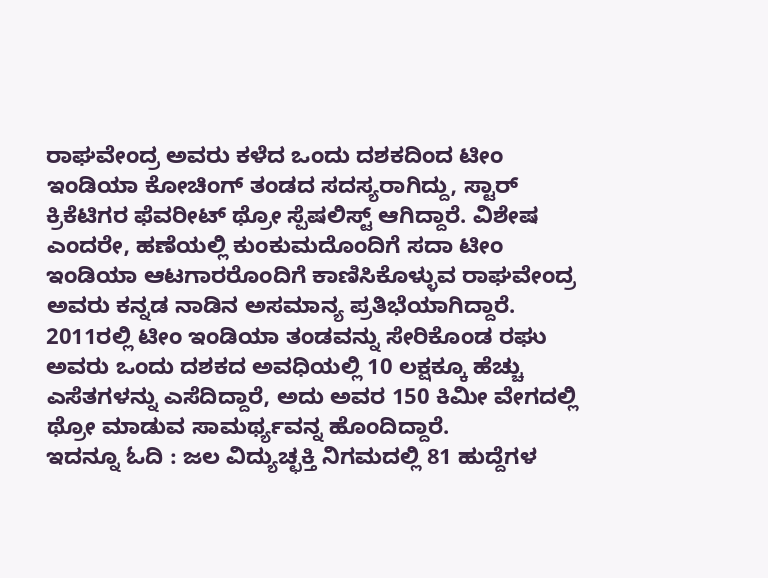ರಾಘವೇಂದ್ರ ಅವರು ಕಳೆದ ಒಂದು ದಶಕದಿಂದ ಟೀಂ ಇಂಡಿಯಾ ಕೋಚಿಂಗ್ ತಂಡದ ಸದಸ್ಯರಾಗಿದ್ದು, ಸ್ಟಾರ್ ಕ್ರಿಕೆಟಿಗರ ಫೆವರೀಟ್ ಥ್ರೋ ಸ್ಪೆಷಲಿಸ್ಟ್ ಆಗಿದ್ದಾರೆ. ವಿಶೇಷ ಎಂದರೇ, ಹಣೆಯಲ್ಲಿ ಕುಂಕುಮದೊಂದಿಗೆ ಸದಾ ಟೀಂ ಇಂಡಿಯಾ ಆಟಗಾರರೊಂದಿಗೆ ಕಾಣಿಸಿಕೊಳ್ಳುವ ರಾಘವೇಂದ್ರ ಅವರು ಕನ್ನಡ ನಾಡಿನ ಅಸಮಾನ್ಯ ಪ್ರತಿಭೆಯಾಗಿದ್ದಾರೆ.
2011ರಲ್ಲಿ ಟೀಂ ಇಂಡಿಯಾ ತಂಡವನ್ನು ಸೇರಿಕೊಂಡ ರಘು ಅವರು ಒಂದು ದಶಕದ ಅವಧಿಯಲ್ಲಿ 10 ಲಕ್ಷಕ್ಕೂ ಹೆಚ್ಚು ಎಸೆತಗಳನ್ನು ಎಸೆದಿದ್ದಾರೆ, ಅದು ಅವರ 150 ಕಿಮೀ ವೇಗದಲ್ಲಿ ಥ್ರೋ ಮಾಡುವ ಸಾಮರ್ಥ್ಯವನ್ನ ಹೊಂದಿದ್ದಾರೆ.
ಇದನ್ನೂ ಓದಿ : ಜಲ ವಿದ್ಯುಚ್ಛಕ್ತಿ ನಿಗಮದಲ್ಲಿ 81 ಹುದ್ದೆಗಳ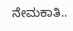ನೇಮಕಾತಿ..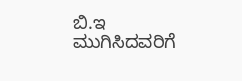ಬಿ.ಇ ಮುಗಿಸಿದವರಿಗೆ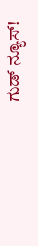ಗುಡ್ ನ್ಯೂಸ್!